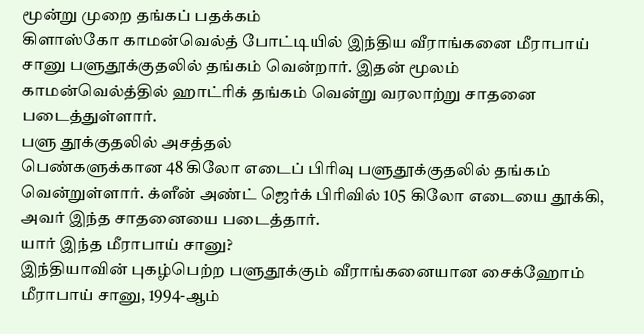மூன்று முறை தங்கப் பதக்கம்
கிளாஸ்கோ காமன்வெல்த் போட்டியில் இந்திய வீராங்கனை மீராபாய் சானு பளுதூக்குதலில் தங்கம் வென்றார். இதன் மூலம் காமன்வெல்த்தில் ஹாட்ரிக் தங்கம் வென்று வரலாற்று சாதனை படைத்துள்ளார்.
பளு தூக்குதலில் அசத்தல்
பெண்களுக்கான 48 கிலோ எடைப் பிரிவு பளுதூக்குதலில் தங்கம் வென்றுள்ளார். க்ளீன் அண்ட் ஜெர்க் பிரிவில் 105 கிலோ எடையை தூக்கி, அவர் இந்த சாதனையை படைத்தார்.
யார் இந்த மீராபாய் சானு?
இந்தியாவின் புகழ்பெற்ற பளுதூக்கும் வீராங்கனையான சைக்ஹோம் மீராபாய் சானு, 1994-ஆம்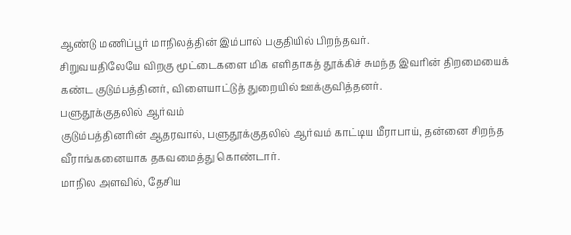ஆண்டு மணிப்பூர் மாநிலத்தின் இம்பால் பகுதியில் பிறந்தவர்.
சிறுவயதிலேயே விறகு மூட்டைகளை மிக எளிதாகத் தூக்கிச் சுமந்த இவரின் திறமையைக் கண்ட குடும்பத்தினர், விளையாட்டுத் துறையில் ஊக்குவித்தனர்.
பளுதூக்குதலில் ஆர்வம்
குடும்பத்தினரின் ஆதரவால், பளுதூக்குதலில் ஆர்வம் காட்டிய மீராபாய், தன்னை சிறந்த வீராங்கனையாக தகவமைத்து கொண்டார்.
மாநில அளவில், தேசிய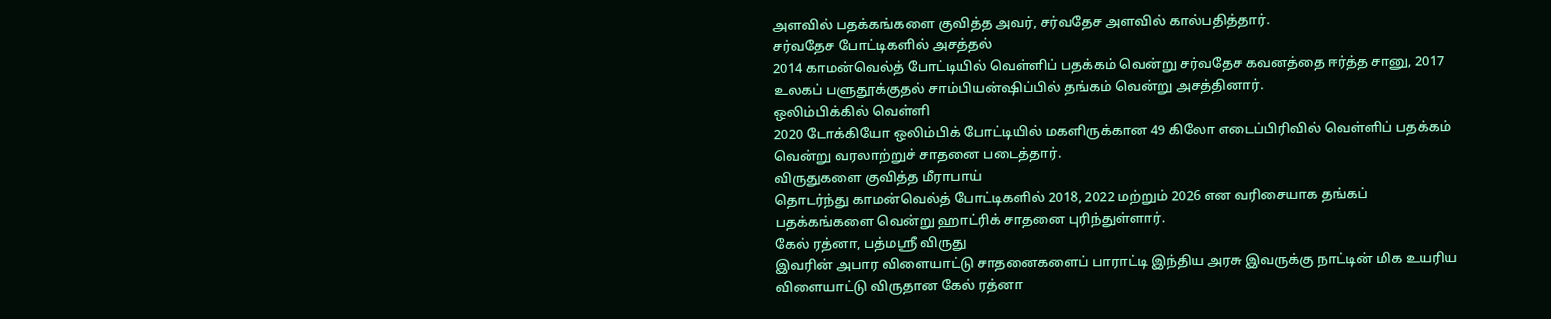அளவில் பதக்கங்களை குவித்த அவர், சர்வதேச அளவில் கால்பதித்தார்.
சர்வதேச போட்டிகளில் அசத்தல்
2014 காமன்வெல்த் போட்டியில் வெள்ளிப் பதக்கம் வென்று சர்வதேச கவனத்தை ஈர்த்த சானு, 2017 உலகப் பளுதூக்குதல் சாம்பியன்ஷிப்பில் தங்கம் வென்று அசத்தினார்.
ஒலிம்பிக்கில் வெள்ளி
2020 டோக்கியோ ஒலிம்பிக் போட்டியில் மகளிருக்கான 49 கிலோ எடைப்பிரிவில் வெள்ளிப் பதக்கம் வென்று வரலாற்றுச் சாதனை படைத்தார்.
விருதுகளை குவித்த மீராபாய்
தொடர்ந்து காமன்வெல்த் போட்டிகளில் 2018, 2022 மற்றும் 2026 என வரிசையாக தங்கப் பதக்கங்களை வென்று ஹாட்ரிக் சாதனை புரிந்துள்ளார்.
கேல் ரத்னா, பத்மஸ்ரீ விருது
இவரின் அபார விளையாட்டு சாதனைகளைப் பாராட்டி இந்திய அரசு இவருக்கு நாட்டின் மிக உயரிய விளையாட்டு விருதான கேல் ரத்னா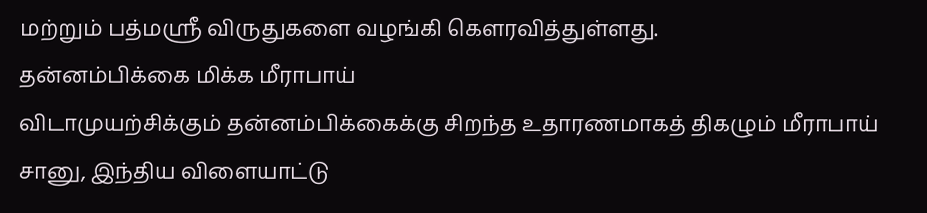மற்றும் பத்மஸ்ரீ விருதுகளை வழங்கி கௌரவித்துள்ளது.
தன்னம்பிக்கை மிக்க மீராபாய்
விடாமுயற்சிக்கும் தன்னம்பிக்கைக்கு சிறந்த உதாரணமாகத் திகழும் மீராபாய் சானு, இந்திய விளையாட்டு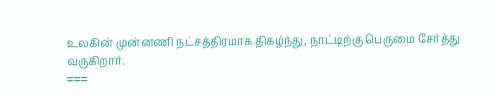உலகின் முன்னணி நட்சத்திரமாக திகழ்ந்து, நாட்டிற்கு பெருமை சேர்த்து வருகிறார்.
===